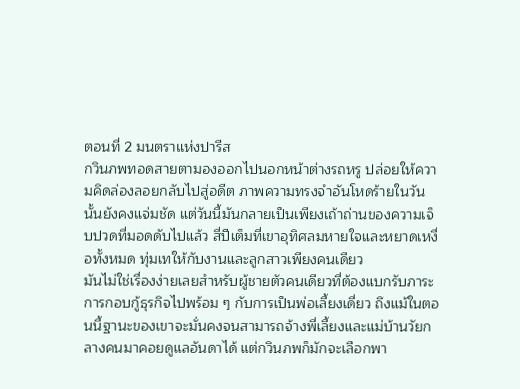ตอนที่ 2 มนตราแห่งปารีส
กวินภพทอดสายตามองออกไปนอกหน้าต่างรถหรู ปล่อยให้ความคิดล่องลอยกลับไปสู่อดีต ภาพความทรงจำอันโหดร้ายในวันนั้นยังคงแจ่มชัด แต่วันนี้มันกลายเป็นเพียงเถ้าถ่านของความเจ็บปวดที่มอดดับไปแล้ว สี่ปีเต็มที่เขาอุทิศลมหายใจและหยาดเหงื่อทั้งหมด ทุ่มเทให้กับงานและลูกสาวเพียงคนเดียว
มันไม่ใช่เรื่องง่ายเลยสำหรับผู้ชายตัวคนเดียวที่ต้องแบกรับภาระการกอบกู้ธุรกิจไปพร้อม ๆ กับการเป็นพ่อเลี้ยงเดี่ยว ถึงแม้ในตอนนี้ฐานะของเขาจะมั่นคงจนสามารถจ้างพี่เลี้ยงและแม่บ้านวัยกลางคนมาคอยดูแลอันดาได้ แต่กวินภพก็มักจะเลือกพา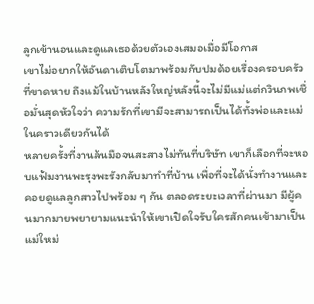ลูกเข้านอนและดูแลเธอด้วยตัวเองเสมอเมื่อมีโอกาส
เขาไม่อยากให้อันดาเติบโตมาพร้อมกับปมด้อยเรื่องครอบครัวที่ขาดหาย ถึงแม้ในบ้านหลังใหญ่หลังนี้จะไม่มีแม่แต่กวินภพเชื่อมั่นสุดหัวใจว่า ความรักที่เขามีจะสามารถเป็นได้ทั้งพ่อและแม่ในคราวเดียวกันได้
หลายครั้งที่งานล้นมือจนสะสางไม่ทันที่บริษัท เขาก็เลือกที่จะหอบแฟ้มงานพะรุงพะรังกลับมาทำที่บ้าน เพื่อที่จะได้นั่งทำงานและคอยดูแลลูกสาวไปพร้อม ๆ กัน ตลอดระยะเวลาที่ผ่านมา มีผู้คนมากมายพยายามแนะนำให้เขาเปิดใจรับใครสักคนเข้ามาเป็นแม่ใหม่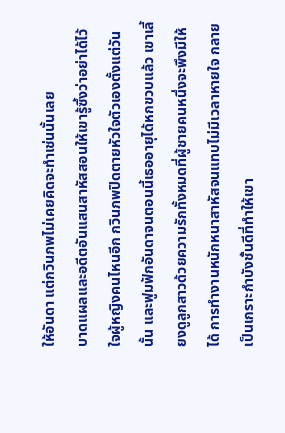ให้อันดา แต่กวินภพไม่เคยคิดจะทำเช่นนั้นเลย
บาดแผลและอดีตอันแสนสาหัสสอนให้เขารู้ซึ้งว่าอย่าได้ไว้ใจผู้หญิงคนไหนอีก กวินภพปิดตายหัวใจตัวเองตั้งแต่วันนั้น และฟูมฟักอันดาจนตอนนี้เธออายุได้หกขวบแล้ว เขาเลี้ยงดูลูกสาวด้วยความรักทั้งหมดที่ผู้ชายคนหนึ่งจะพึงมีให้ได้ การทำงานหนักหนาสาหัสจนแทบไม่มีเวลาหายใจ กลายเป็นเกราะกำบังชั้นดีที่ทำให้เขา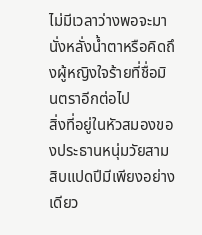ไม่มีเวลาว่างพอจะมานั่งหลั่งน้ำตาหรือคิดถึงผู้หญิงใจร้ายที่ชื่อมินตราอีกต่อไป
สิ่งที่อยู่ในหัวสมองของประธานหนุ่มวัยสามสิบแปดปีมีเพียงอย่างเดียว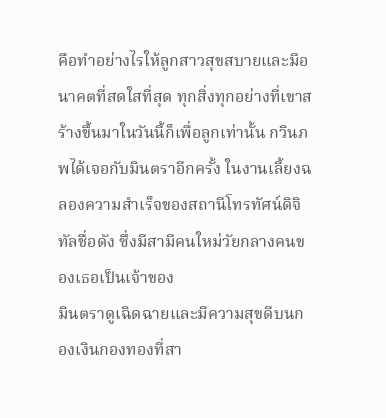คือทำอย่างไรให้ลูกสาวสุขสบายและมีอนาคตที่สดใสที่สุด ทุกสิ่งทุกอย่างที่เขาสร้างขึ้นมาในวันนี้ก็เพื่อลูกเท่านั้น กวินภพได้เจอกับมินตราอีกครั้ง ในงานเลี้ยงฉลองความสำเร็จของสถานีโทรทัศน์ดิจิทัลชื่อดัง ซึ่งมีสามีคนใหม่วัยกลางคนของเธอเป็นเจ้าของ
มินตราดูเฉิดฉายและมีความสุขดีบนกองเงินกองทองที่สา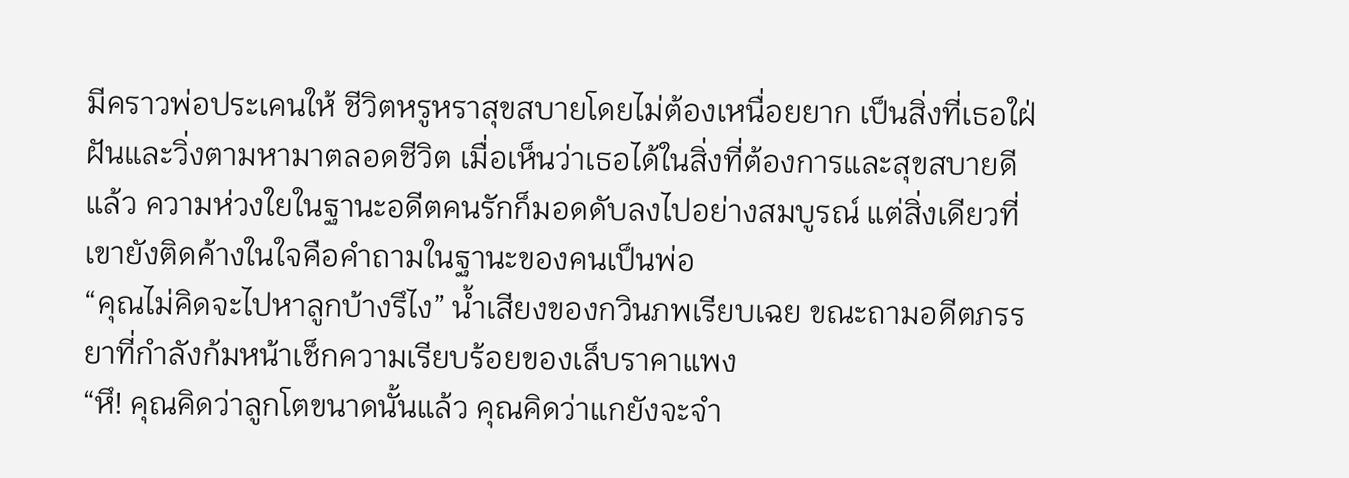มีคราวพ่อประเคนให้ ชีวิตหรูหราสุขสบายโดยไม่ต้องเหนื่อยยาก เป็นสิ่งที่เธอใฝ่ฝันและวิ่งตามหามาตลอดชีวิต เมื่อเห็นว่าเธอได้ในสิ่งที่ต้องการและสุขสบายดีแล้ว ความห่วงใยในฐานะอดีตคนรักก็มอดดับลงไปอย่างสมบูรณ์ แต่สิ่งเดียวที่เขายังติดค้างในใจคือคำถามในฐานะของคนเป็นพ่อ
“คุณไม่คิดจะไปหาลูกบ้างรึไง” น้ำเสียงของกวินภพเรียบเฉย ขณะถามอดีตภรรยาที่กำลังก้มหน้าเช็กความเรียบร้อยของเล็บราคาแพง
“หึ! คุณคิดว่าลูกโตขนาดนั้นแล้ว คุณคิดว่าแกยังจะจำ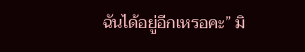ฉันได้อยู่อีกเหรอคะ” มิ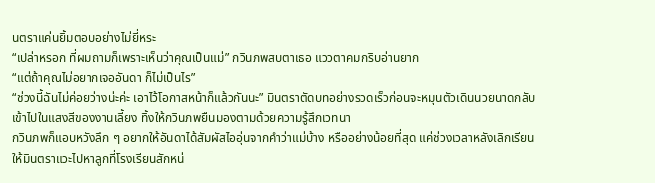นตราแค่นยิ้มตอบอย่างไม่ยี่หระ
“เปล่าหรอก ที่ผมถามก็เพราะเห็นว่าคุณเป็นแม่” กวินภพสบตาเธอ แววตาคมกริบอ่านยาก
“แต่ถ้าคุณไม่อยากเจออันดา ก็ไม่เป็นไร”
“ช่วงนี้ฉันไม่ค่อยว่างน่ะค่ะ เอาไว้โอกาสหน้าก็แล้วกันนะ” มินตราตัดบทอย่างรวดเร็วก่อนจะหมุนตัวเดินนวยนาดกลับเข้าไปในแสงสีของงานเลี้ยง ทิ้งให้กวินภพยืนมองตามด้วยความรู้สึกเวทนา
กวินภพก็แอบหวังลึก ๆ อยากให้อันดาได้สัมผัสไออุ่นจากคำว่าแม่บ้าง หรืออย่างน้อยที่สุด แค่ช่วงเวลาหลังเลิกเรียน ให้มินตราแวะไปหาลูกที่โรงเรียนสักหน่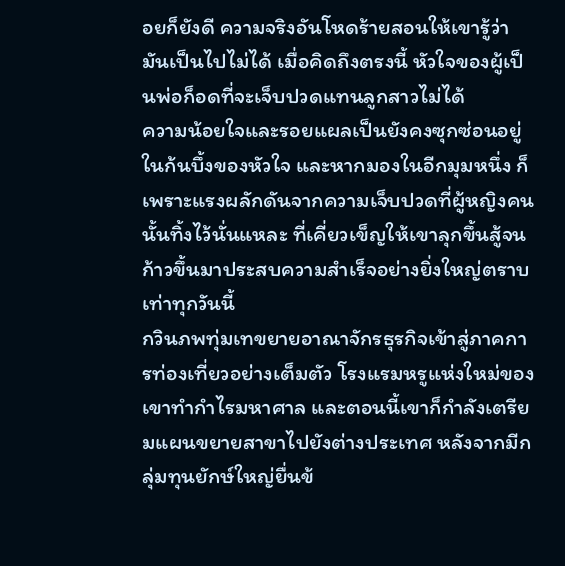อยก็ยังดี ความจริงอันโหดร้ายสอนให้เขารู้ว่ามันเป็นไปไม่ได้ เมื่อคิดถึงตรงนี้ หัวใจของผู้เป็นพ่อก็อดที่จะเจ็บปวดแทนลูกสาวไม่ได้
ความน้อยใจและรอยแผลเป็นยังคงซุกซ่อนอยู่ในก้นบึ้งของหัวใจ และหากมองในอีกมุมหนึ่ง ก็เพราะแรงผลักดันจากความเจ็บปวดที่ผู้หญิงคนนั้นทิ้งไว้นั่นแหละ ที่เคี่ยวเข็ญให้เขาลุกขึ้นสู้จนก้าวขึ้นมาประสบความสำเร็จอย่างยิ่งใหญ่ตราบเท่าทุกวันนี้
กวินภพทุ่มเทขยายอาณาจักรธุรกิจเข้าสู่ภาคการท่องเที่ยวอย่างเต็มตัว โรงแรมหรูแห่งใหม่ของเขาทำกำไรมหาศาล และตอนนี้เขาก็กำลังเตรียมแผนขยายสาขาไปยังต่างประเทศ หลังจากมีกลุ่มทุนยักษ์ใหญ่ยื่นข้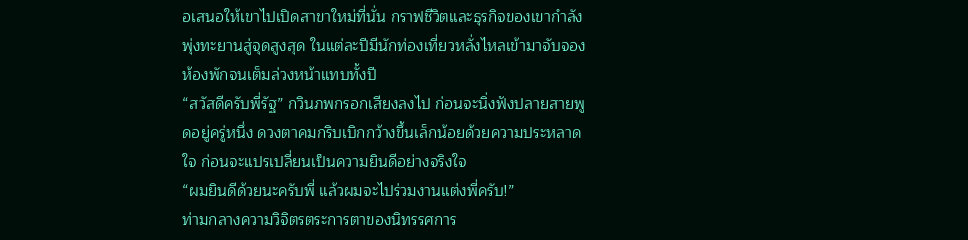อเสนอให้เขาไปเปิดสาขาใหม่ที่นั่น กราฟชีวิตและธุรกิจของเขากำลังพุ่งทะยานสู่จุดสูงสุด ในแต่ละปีมีนักท่องเที่ยวหลั่งไหลเข้ามาจับจองห้องพักจนเต็มล่วงหน้าแทบทั้งปี
“สวัสดีครับพี่รัฐ” กวินภพกรอกเสียงลงไป ก่อนจะนิ่งฟังปลายสายพูดอยู่ครู่หนึ่ง ดวงตาคมกริบเบิกกว้างขึ้นเล็กน้อยด้วยความประหลาดใจ ก่อนจะแปรเปลี่ยนเป็นความยินดีอย่างจริงใจ
“ผมยินดีด้วยนะครับพี่ แล้วผมจะไปร่วมงานแต่งพี่ครับ!”
ท่ามกลางความวิจิตรตระการตาของนิทรรศการ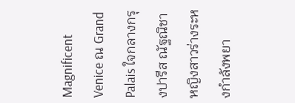Magnificent Venice ณ Grand Palais ใจกลางกรุงปารีส ณัฐณิชา หญิงสาวร่างระหงกำลังพยา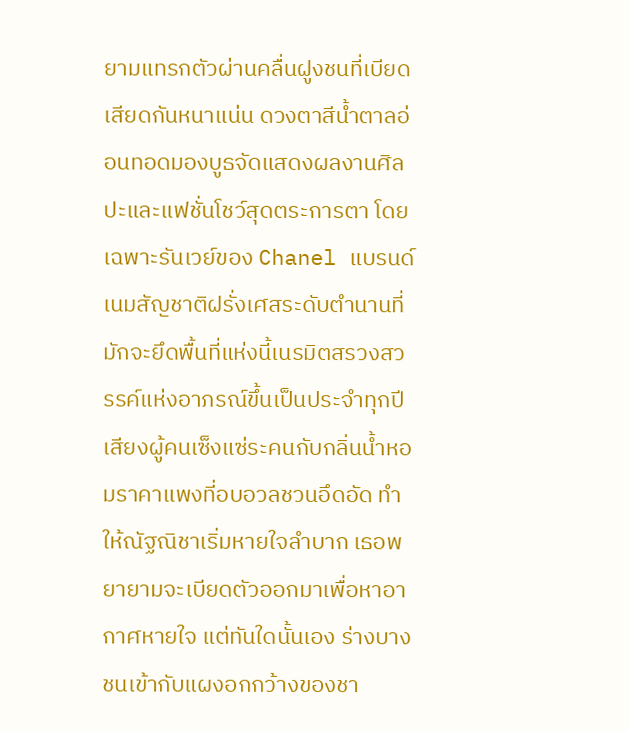ยามแทรกตัวผ่านคลื่นฝูงชนที่เบียดเสียดกันหนาแน่น ดวงตาสีน้ำตาลอ่อนทอดมองบูธจัดแสดงผลงานศิลปะและแฟชั่นโชว์สุดตระการตา โดยเฉพาะรันเวย์ของ Chanel แบรนด์เนมสัญชาติฝรั่งเศสระดับตำนานที่มักจะยึดพื้นที่แห่งนี้เนรมิตสรวงสวรรค์แห่งอาภรณ์ขึ้นเป็นประจำทุกปี
เสียงผู้คนเซ็งแซ่ระคนกับกลิ่นน้ำหอมราคาแพงที่อบอวลชวนอึดอัด ทำให้ณัฐณิชาเริ่มหายใจลำบาก เธอพยายามจะเบียดตัวออกมาเพื่อหาอากาศหายใจ แต่ทันใดนั้นเอง ร่างบางชนเข้ากับแผงอกกว้างของชา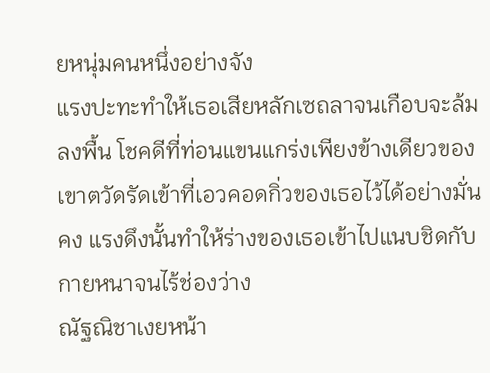ยหนุ่มคนหนึ่งอย่างจัง
แรงปะทะทำให้เธอเสียหลักเซถลาจนเกือบจะล้มลงพื้น โชคดีที่ท่อนแขนแกร่งเพียงข้างเดียวของเขาตวัดรัดเข้าที่เอวคอดกิ่วของเธอไว้ได้อย่างมั่นคง แรงดึงนั้นทำให้ร่างของเธอเข้าไปแนบชิดกับกายหนาจนไร้ช่องว่าง
ณัฐณิชาเงยหน้า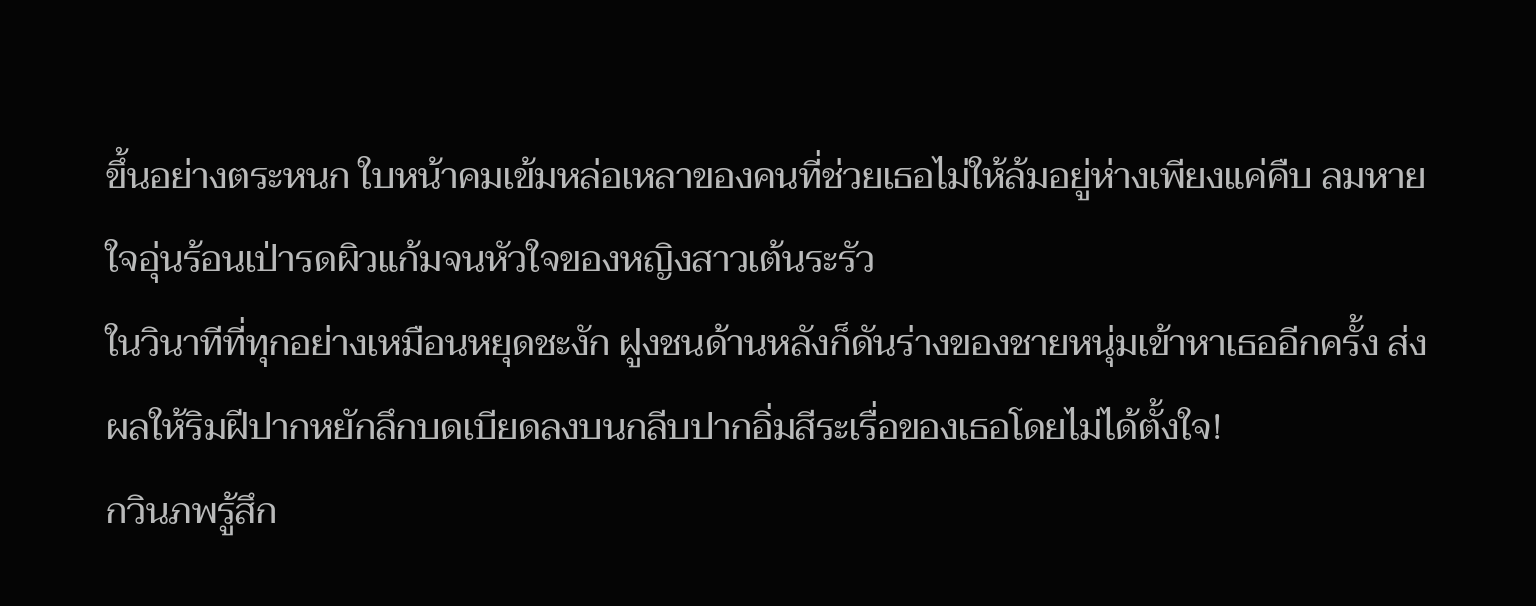ขึ้นอย่างตระหนก ใบหน้าคมเข้มหล่อเหลาของคนที่ช่วยเธอไม่ให้ล้มอยู่ห่างเพียงแค่คืบ ลมหายใจอุ่นร้อนเป่ารดผิวแก้มจนหัวใจของหญิงสาวเต้นระรัว
ในวินาทีที่ทุกอย่างเหมือนหยุดชะงัก ฝูงชนด้านหลังก็ดันร่างของชายหนุ่มเข้าหาเธออีกครั้ง ส่งผลให้ริมฝีปากหยักลึกบดเบียดลงบนกลีบปากอิ่มสีระเรื่อของเธอโดยไม่ได้ตั้งใจ!
กวินภพรู้สึก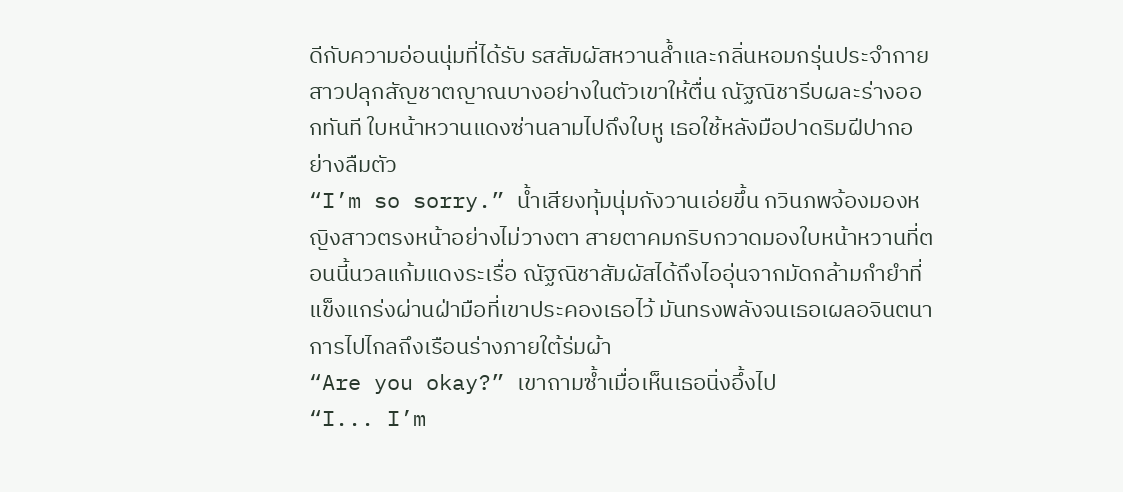ดีกับความอ่อนนุ่มที่ได้รับ รสสัมผัสหวานล้ำและกลิ่นหอมกรุ่นประจำกายสาวปลุกสัญชาตญาณบางอย่างในตัวเขาให้ตื่น ณัฐณิชารีบผละร่างออกทันที ใบหน้าหวานแดงซ่านลามไปถึงใบหู เธอใช้หลังมือปาดริมฝีปากอย่างลืมตัว
“I’m so sorry.” น้ำเสียงทุ้มนุ่มกังวานเอ่ยขึ้น กวินภพจ้องมองหญิงสาวตรงหน้าอย่างไม่วางตา สายตาคมกริบกวาดมองใบหน้าหวานที่ตอนนี้นวลแก้มแดงระเรื่อ ณัฐณิชาสัมผัสได้ถึงไออุ่นจากมัดกล้ามกำยำที่แข็งแกร่งผ่านฝ่ามือที่เขาประคองเธอไว้ มันทรงพลังจนเธอเผลอจินตนาการไปไกลถึงเรือนร่างภายใต้ร่มผ้า
“Are you okay?” เขาถามซ้ำเมื่อเห็นเธอนิ่งอึ้งไป
“I... I’m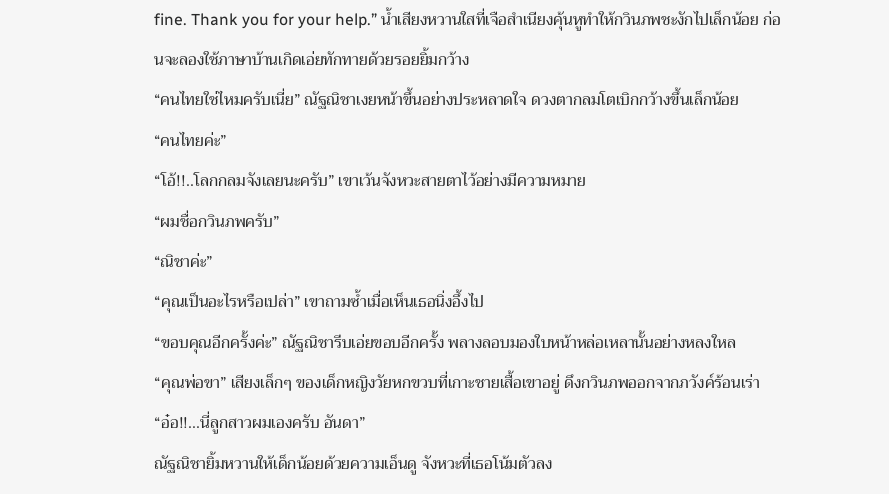fine. Thank you for your help.” น้ำเสียงหวานใสที่เจือสำเนียงคุ้นหูทำให้กวินภพชะงักไปเล็กน้อย ก่อนจะลองใช้ภาษาบ้านเกิดเอ่ยทักทายด้วยรอยยิ้มกว้าง
“คนไทยใช่ไหมครับเนี่ย” ณัฐณิชาเงยหน้าขึ้นอย่างประหลาดใจ ดวงตากลมโตเบิกกว้างขึ้นเล็กน้อย
“คนไทยค่ะ”
“โอ้!!..โลกกลมจังเลยนะครับ” เขาเว้นจังหวะสายตาไว้อย่างมีความหมาย
“ผมชื่อกวินภพครับ”
“ณิชาค่ะ”
“คุณเป็นอะไรหรือเปล่า” เขาถามซ้ำเมื่อเห็นเธอนิ่งอึ้งไป
“ขอบคุณอีกครั้งค่ะ” ณัฐณิชารีบเอ่ยขอบอีกครั้ง พลางลอบมองใบหน้าหล่อเหลานั้นอย่างหลงใหล
“คุณพ่อขา” เสียงเล็กๆ ของเด็กหญิงวัยหกขวบที่เกาะชายเสื้อเขาอยู่ ดึงกวินภพออกจากภวังค์ร้อนเร่า
“อ๋อ!!...นี่ลูกสาวผมเองครับ อันดา”
ณัฐณิชายิ้มหวานให้เด็กน้อยด้วยความเอ็นดู จังหวะที่เธอโน้มตัวลง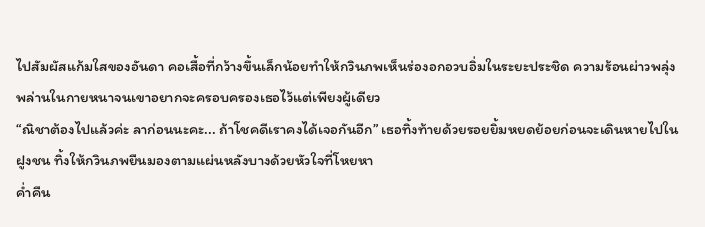ไปสัมผัสแก้มใสของอันดา คอเสื้อที่กว้างขึ้นเล็กน้อยทำให้กวินภพเห็นร่องอกอวบอิ่มในระยะประชิด ความร้อนผ่าวพลุ่งพล่านในกายหนาจนเขาอยากจะครอบครองเธอไว้แต่เพียงผู้เดียว
“ณิชาต้องไปแล้วค่ะ ลาก่อนนะคะ... ถ้าโชคดีเราคงได้เจอกันอีก” เธอทิ้งท้ายด้วยรอยยิ้มหยดย้อยก่อนจะเดินหายไปในฝูงชน ทิ้งให้กวินภพยืนมองตามแผ่นหลังบางด้วยหัวใจที่โหยหา
ค่ำคืน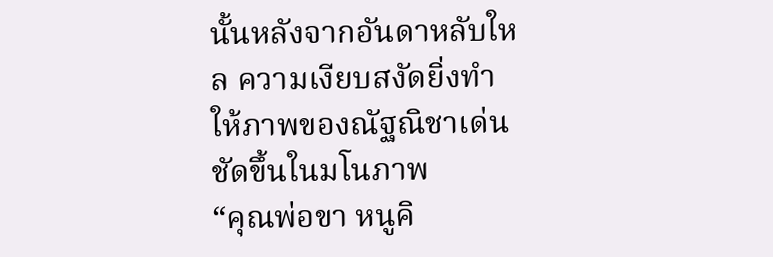นั้นหลังจากอันดาหลับใหล ความเงียบสงัดยิ่งทำให้ภาพของณัฐณิชาเด่นชัดขึ้นในมโนภาพ
“คุณพ่อขา หนูคิ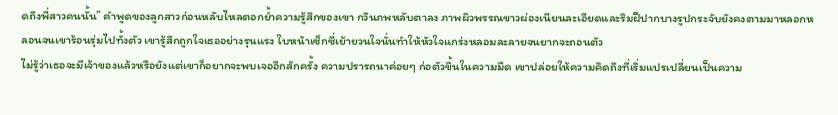ดถึงพี่สาวคนนั้น” คำพูดของลูกสาวก่อนหลับไหลตอกย้ำความรู้สึกของเขา กวินภพหลับตาลง ภาพผิวพรรณขาวผ่องเนียนละเอียดและริมฝีปากบางรูปกระจับยังคงตามมาหลอกหลอนจนเขาร้อนรุ่มไปทั้งตัว เขารู้สึกถูกใจเธออย่างรุนแรง ใบหน้าเซ็กซี่เย้ายวนใจนั่นทำให้หัวใจแกร่งหลอมละลายจนยากจะถอนตัว
ไม่รู้ว่าเธอจะมีเจ้าของแล้วหรือยังแต่เขาก็อยากจะพบเจออีกสักครั้ง ความปรารถนาค่อยๆ ก่อตัวขึ้นในความมืด เขาปล่อยให้ความคิดถึงที่เริ่มแปรเปลี่ยนเป็นความ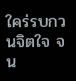ใคร่รบกวนจิตใจ จน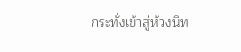กระทั่งเข้าสู่ห้วงนิท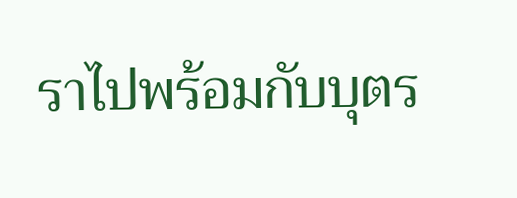ราไปพร้อมกับบุตร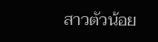สาวตัวน้อย